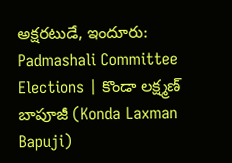అక్షరటుడే, ఇందూరు: Padmashali Committee Elections | కొండా లక్ష్మణ్ బాపూజీ (Konda Laxman Bapuji)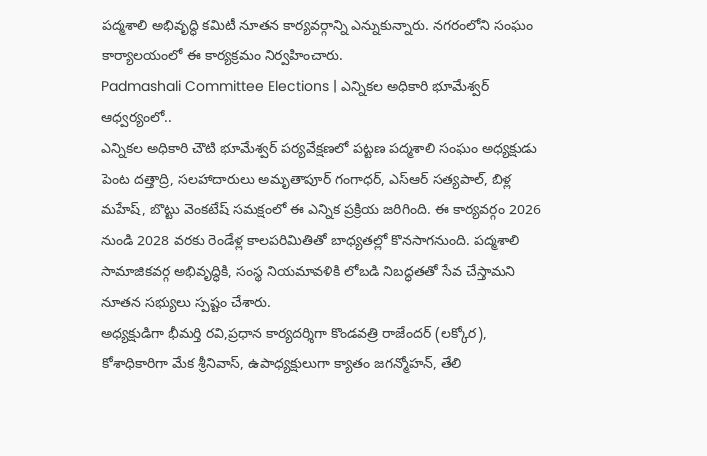పద్మశాలి అభివృద్ధి కమిటీ నూతన కార్యవర్గాన్ని ఎన్నుకున్నారు. నగరంలోని సంఘం కార్యాలయంలో ఈ కార్యక్రమం నిర్వహించారు.
Padmashali Committee Elections | ఎన్నికల అధికారి భూమేశ్వర్ ఆధ్వర్యంలో..
ఎన్నికల అధికారి చౌటి భూమేశ్వర్ పర్యవేక్షణలో పట్టణ పద్మశాలి సంఘం అధ్యక్షుడు పెంట దత్తాద్రి, సలహాదారులు అమృతాపూర్ గంగాధర్, ఎస్ఆర్ సత్యపాల్, బిళ్ల మహేష్, బొట్టు వెంకటేష్ సమక్షంలో ఈ ఎన్నిక ప్రక్రియ జరిగింది. ఈ కార్యవర్గం 2026 నుండి 2028 వరకు రెండేళ్ల కాలపరిమితితో బాధ్యతల్లో కొనసాగనుంది. పద్మశాలి సామాజికవర్గ అభివృద్ధికి, సంస్థ నియమావళికి లోబడి నిబద్ధతతో సేవ చేస్తామని నూతన సభ్యులు స్పష్టం చేశారు.
అధ్యక్షుడిగా భీమర్తి రవి,ప్రధాన కార్యదర్శిగా కొండవత్రి రాజేందర్ (లక్కోర), కోశాధికారిగా మేక శ్రీనివాస్, ఉపాధ్యక్షులుగా క్యాతం జగన్మోహన్, తేలి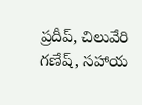ప్రదీప్, చిలువేరి గణేష్, సహాయ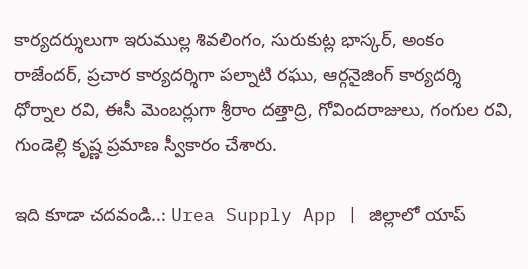కార్యదర్శులుగా ఇరుముల్ల శివలింగం, సురుకుట్ల భాస్కర్, అంకం రాజేందర్, ప్రచార కార్యదర్శిగా పల్నాటి రఘు, ఆర్గనైజింగ్ కార్యదర్శి ధోర్నాల రవి, ఈసీ మెంబర్లుగా శ్రీరాం దత్తాద్రి, గోవిందరాజులు, గంగుల రవి, గుండెల్లి కృష్ణ ప్రమాణ స్వీకారం చేశారు.

ఇది కూడా చదవండి..: Urea Supply App | జిల్లాలో యాప్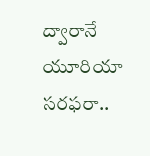ద్వారానే యూరియా సరఫరా..